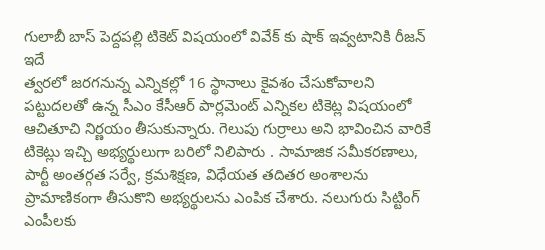గులాబీ బాస్ పెద్దపల్లి టికెట్ విషయంలో వివేక్ కు షాక్ ఇవ్వటానికి రీజన్ ఇదే
త్వరలో జరగనున్న ఎన్నికల్లో 16 స్థానాలు కైవశం చేసుకోవాలని పట్టుదలతో ఉన్న సీఎం కేసీఆర్ పార్లమెంట్ ఎన్నికల టికెట్ల విషయంలో ఆచితూచి నిర్ణయం తీసుకున్నారు. గెలుపు గుర్రాలు అని భావించిన వారికే టికెట్లు ఇచ్చి అభ్యర్థులుగా బరిలో నిలిపారు . సామాజిక సమీకరణాలు, పార్టీ అంతర్గత సర్వే, క్రమశిక్షణ, విధేయత తదితర అంశాలను ప్రామాణికంగా తీసుకొని అభ్యర్థులను ఎంపిక చేశారు. నలుగురు సిట్టింగ్ ఎంపీలకు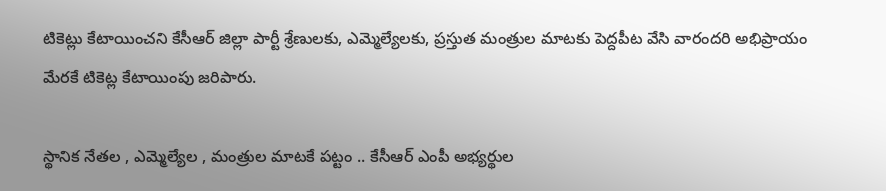టికెట్లు కేటాయించని కేసీఆర్ జిల్లా పార్టీ శ్రేణులకు, ఎమ్మెల్యేలకు, ప్రస్తుత మంత్రుల మాటకు పెద్దపీట వేసి వారందరి అభిప్రాయం మేరకే టికెట్ల కేటాయింపు జరిపారు.

స్థానిక నేతల , ఎమ్మెల్యేల , మంత్రుల మాటకే పట్టం .. కేసీఆర్ ఎంపీ అభ్యర్థుల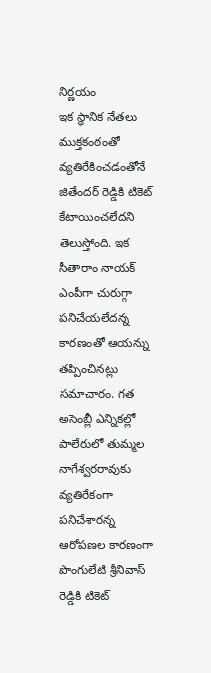నిర్ణయం
ఇక స్థానిక నేతలు ముక్తకంఠంతో వ్యతిరేకించడంతోనే జితేందర్ రెడ్డికి టికెట్ కేటాయించలేదని తెలుస్తోంది. ఇక సీతారాం నాయక్ ఎంపీగా చురుగ్గా పనిచేయలేదన్న కారణంతో ఆయన్ను తప్పించినట్లు సమాచారం. గత అసెంబ్లీ ఎన్నికల్లో పాలేరులో తుమ్మల నాగేశ్వరరావుకు వ్యతిరేకంగా పనిచేశారన్న ఆరోపణల కారణంగా పొంగులేటి శ్రీనివాస్ రెడ్డికి టికెట్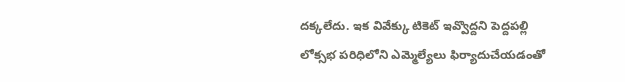దక్కలేదు. ఇక వివేక్కు టికెట్ ఇవ్వొద్దని పెద్దపల్లి లోక్సభ పరిధిలోని ఎమ్మెల్యేలు ఫిర్యాదుచేయడంతో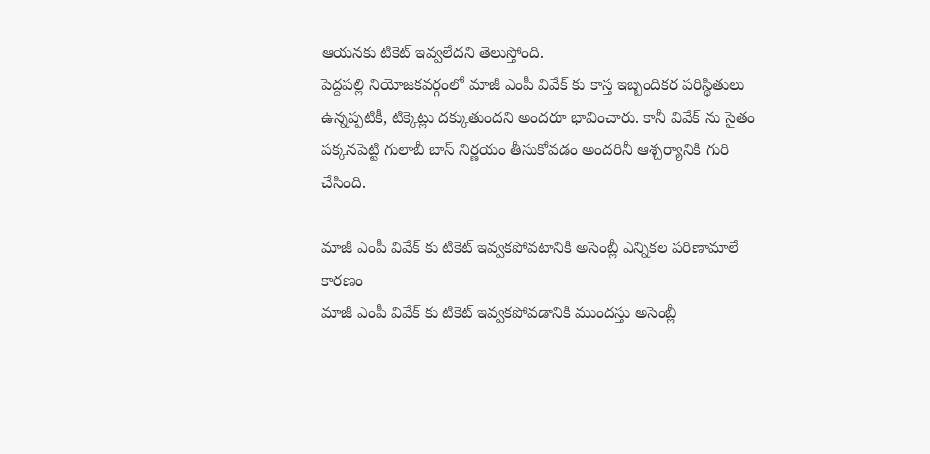ఆయనకు టికెట్ ఇవ్వలేదని తెలుస్తోంది.
పెద్దపల్లి నియోజకవర్గంలో మాజీ ఎంపీ వివేక్ కు కాస్త ఇబ్బందికర పరిస్థితులు ఉన్నప్పటికీ, టిక్కెట్లు దక్కుతుందని అందరూ భావించారు. కానీ వివేక్ ను సైతం పక్కనపెట్టి గులాబీ బాస్ నిర్ణయం తీసుకోవడం అందరినీ ఆశ్చర్యానికి గురి చేసింది.

మాజీ ఎంపీ వివేక్ కు టికెట్ ఇవ్వకపోవటానికి అసెంబ్లీ ఎన్నికల పరిణామాలే కారణం
మాజీ ఎంపీ వివేక్ కు టికెట్ ఇవ్వకపోవడానికి ముందస్తు అసెంబ్లీ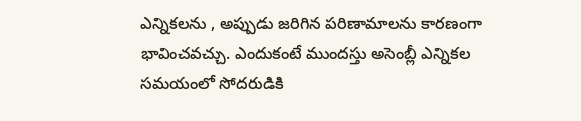ఎన్నికలను , అప్పుడు జరిగిన పరిణామాలను కారణంగా భావించవచ్చు. ఎందుకంటే ముందస్తు అసెంబ్లీ ఎన్నికల సమయంలో సోదరుడికి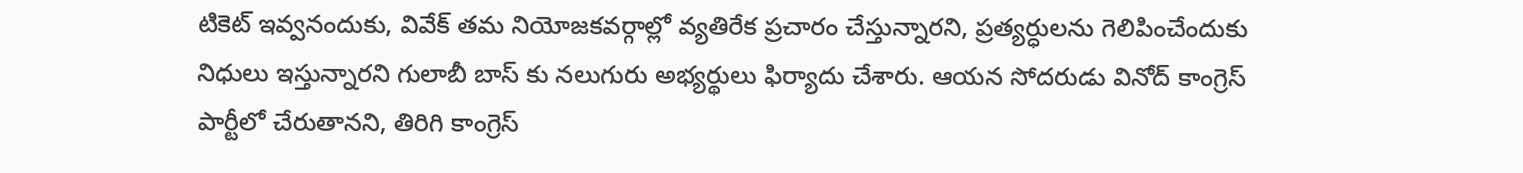టికెట్ ఇవ్వనందుకు, వివేక్ తమ నియోజకవర్గాల్లో వ్యతిరేక ప్రచారం చేస్తున్నారని, ప్రత్యర్ధులను గెలిపించేందుకు నిధులు ఇస్తున్నారని గులాబీ బాస్ కు నలుగురు అభ్యర్థులు ఫిర్యాదు చేశారు. ఆయన సోదరుడు వినోద్ కాంగ్రెస్ పార్టీలో చేరుతానని, తిరిగి కాంగ్రెస్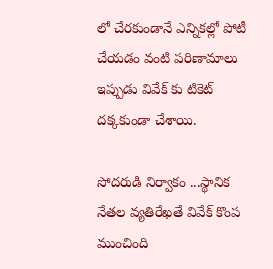లో చేరకుండానే ఎన్నికల్లో పోటీ చేయడం వంటి పరిణామాలు ఇప్పుడు వివేక్ కు టికెట్ దక్కకుండా చేశాయి.

సోదరుడి నిర్వాకం ...స్థానిక నేతల వ్యతిరేఖతే వివేక్ కొంప ముంచింది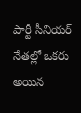పార్టీ సీనియర్ నేతల్లో ఒకరు అయిన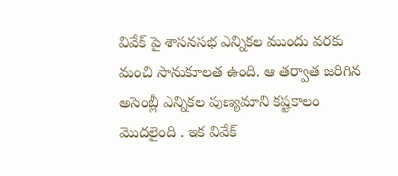వివేక్ పై శాసనసభ ఎన్నికల ముందు వరకు మంచి సానుకూలత ఉంది. ఆ తర్వాత జరిగిన అసెంబ్లీ ఎన్నికల పుణ్యమాని కష్టకాలం మొదలైంది . ఇక వివేక్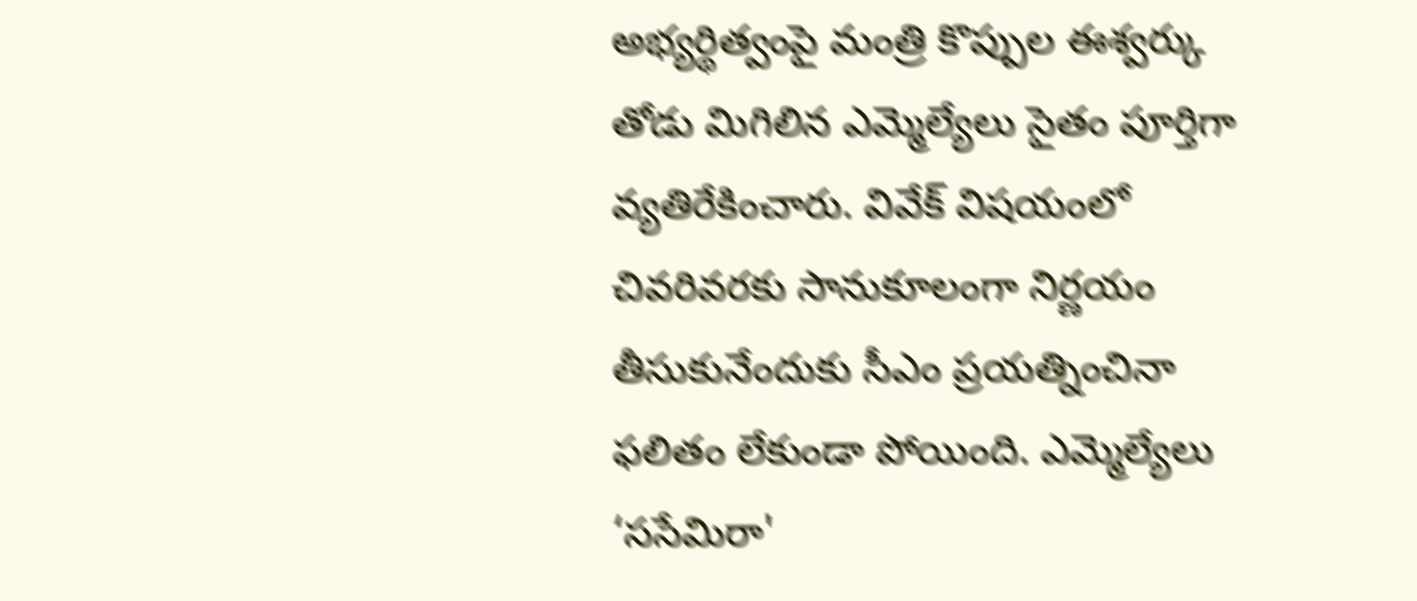అభ్యర్థిత్వంపై మంత్రి కొప్పుల ఈశ్వర్కు తోడు మిగిలిన ఎమ్మెల్యేలు సైతం పూర్తిగా వ్యతిరేకించారు. వివేక్ విషయంలో చివరివరకు సానుకూలంగా నిర్ణయం తీసుకునేందుకు సీఎం ప్రయత్నించినా ఫలితం లేకుండా పోయింది. ఎమ్మెల్యేలు ‘ససేమిరా'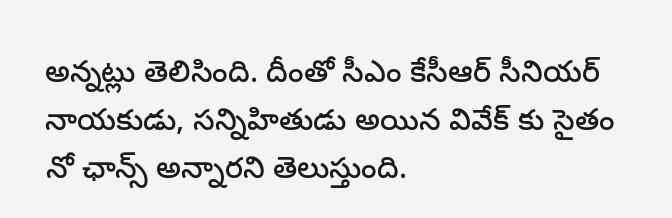అన్నట్లు తెలిసింది. దీంతో సీఎం కేసీఆర్ సీనియర్ నాయకుడు, సన్నిహితుడు అయిన వివేక్ కు సైతం నో ఛాన్స్ అన్నారని తెలుస్తుంది.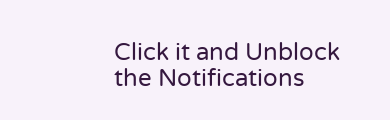Click it and Unblock the Notifications